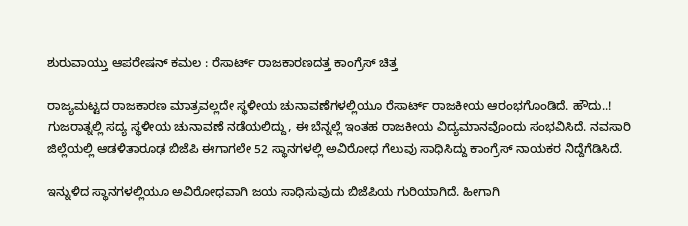ಶುರುವಾಯ್ತು ಆಪರೇಷನ್ ಕಮಲ : ರೆಸಾರ್ಟ್ ರಾಜಕಾರಣದತ್ತ ಕಾಂಗ್ರೆಸ್ ಚಿತ್ತ

ರಾಜ್ಯಮಟ್ಟದ ರಾಜಕಾರಣ ಮಾತ್ರವಲ್ಲದೇ ಸ್ಥಳೀಯ ಚುನಾವಣೆಗಳಲ್ಲಿಯೂ ರೆಸಾರ್ಟ್ ರಾಜಕೀಯ ಆರಂಭಗೊಂಡಿದೆ. ಹೌದು..! ಗುಜರಾತ್ನಲ್ಲಿ ಸದ್ಯ ಸ್ಥಳೀಯ ಚುನಾವಣೆ ನಡೆಯಲಿದ್ದು, ಈ ಬೆನ್ನಲ್ಲೆ ಇಂತಹ ರಾಜಕೀಯ ವಿದ್ಯಮಾನವೊಂದು ಸಂಭವಿಸಿದೆ. ನವಸಾರಿ ಜಿಲ್ಲೆಯಲ್ಲಿ ಆಡಳಿತಾರೂಢ ಬಿಜೆಪಿ ಈಗಾಗಲೇ 52 ಸ್ಥಾನಗಳಲ್ಲಿ ಅವಿರೋಧ ಗೆಲುವು ಸಾಧಿಸಿದ್ದು ಕಾಂಗ್ರೆಸ್ ನಾಯಕರ ನಿದ್ದೆಗೆಡಿಸಿದೆ.

ಇನ್ನುಳಿದ ಸ್ಥಾನಗಳಲ್ಲಿಯೂ ಅವಿರೋಧವಾಗಿ ಜಯ ಸಾಧಿಸುವುದು ಬಿಜೆಪಿಯ ಗುರಿಯಾಗಿದೆ. ಹೀಗಾಗಿ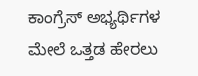ಕಾಂಗ್ರೆಸ್ ಅಭ್ಯರ್ಥಿಗಳ ಮೇಲೆ ಒತ್ತಡ ಹೇರಲು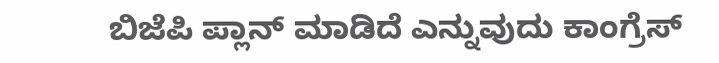ಬಿಜೆಪಿ ಪ್ಲಾನ್ ಮಾಡಿದೆ ಎನ್ನುವುದು ಕಾಂಗ್ರೆಸ್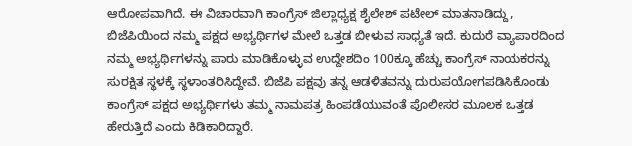ಆರೋಪವಾಗಿದೆ. ಈ ವಿಚಾರವಾಗಿ ಕಾಂಗ್ರೆಸ್ ಜಿಲ್ಲಾಧ್ಯಕ್ಷ ಶೈಲೇಶ್ ಪಟೇಲ್ ಮಾತನಾಡಿದ್ದು, ಬಿಜೆಪಿಯಿಂದ ನಮ್ಮ ಪಕ್ಷದ ಅಭ್ಯರ್ಥಿಗಳ ಮೇಲೆ ಒತ್ತಡ ಬೀಳುವ ಸಾಧ್ಯತೆ ಇದೆ. ಕುದುರೆ ವ್ಯಾಪಾರದಿಂದ ನಮ್ಮ ಅಭ್ಯರ್ಥಿಗಳನ್ನು ಪಾರು ಮಾಡಿಕೊಳ್ಳುವ ಉದ್ದೇಶದಿಂ 100ಕ್ಕೂ ಹೆಚ್ಚು ಕಾಂಗ್ರೆಸ್ ನಾಯಕರನ್ನು ಸುರಕ್ಷಿತ ಸ್ಥಳಕ್ಕೆ ಸ್ಥಳಾಂತರಿಸಿದ್ದೇವೆ. ಬಿಜೆಪಿ ಪಕ್ಷವು ತನ್ನ ಆಡಳಿತವನ್ನು ದುರುಪಯೋಗಪಡಿಸಿಕೊಂಡು ಕಾಂಗ್ರೆಸ್ ಪಕ್ಷದ ಅಭ್ಯರ್ಥಿಗಳು ತಮ್ಮ ನಾಮಪತ್ರ ಹಿಂಪಡೆಯುವಂತೆ ಪೊಲೀಸರ ಮೂಲಕ ಒತ್ತಡ ಹೇರುತ್ತಿದೆ ಎಂದು ಕಿಡಿಕಾರಿದ್ದಾರೆ.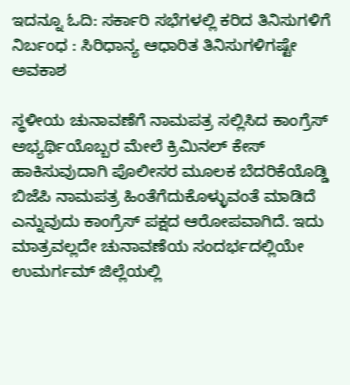ಇ‌ದನ್ನೂ ಓದಿ: ಸರ್ಕಾರಿ ಸಭೆಗಳಲ್ಲಿ ಕರಿದ ತಿನಿಸುಗಳಿಗೆ ನಿರ್ಬಂಧ : ಸಿರಿಧಾನ್ಯ ಆಧಾರಿತ ತಿನಿಸುಗಳಿಗಷ್ಟೇ ಅವಕಾಶ

ಸ್ಥಳೀಯ ಚುನಾವಣೆಗೆ ನಾಮಪತ್ರ ಸಲ್ಲಿಸಿದ ಕಾಂಗ್ರೆಸ್ ಅಭ್ಯರ್ಥಿಯೊಬ್ಬರ ಮೇಲೆ ಕ್ರಿಮಿನಲ್ ಕೇಸ್ ಹಾಕಿಸುವುದಾಗಿ ಪೊಲೀಸರ ಮೂಲಕ ಬೆದರಿಕೆಯೊಡ್ಡಿ ಬಿಜೆಪಿ ನಾಮಪತ್ರ ಹಿಂತೆಗೆದುಕೊಳ್ಳುವಂತೆ ಮಾಡಿದೆ ಎನ್ನುವುದು ಕಾಂಗ್ರೆಸ್ ಪಕ್ಷದ ಆರೋಪವಾಗಿದೆ. ಇದು ಮಾತ್ರವಲ್ಲದೇ ಚುನಾವಣೆಯ ಸಂದರ್ಭದಲ್ಲಿಯೇ ಉಮರ್ಗಮ್ ಜಿಲ್ಲೆಯಲ್ಲಿ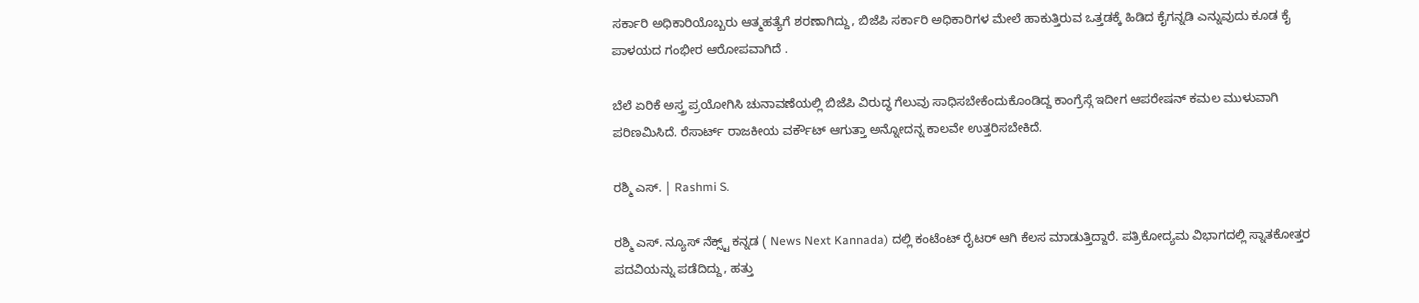ಸರ್ಕಾರಿ ಅಧಿಕಾರಿಯೊಬ್ಬರು ಆತ್ಮಹತ್ಯೆಗೆ ಶರಣಾಗಿದ್ದು, ಬಿಜೆಪಿ ಸರ್ಕಾರಿ ಅಧಿಕಾರಿಗಳ ಮೇಲೆ ಹಾಕುತ್ತಿರುವ ಒತ್ತಡಕ್ಕೆ ಹಿಡಿದ ಕೈಗನ್ನಡಿ ಎನ್ನುವುದು ಕೂಡ ಕೈ ಪಾಳಯದ ಗಂಭೀರ ಆರೋಪವಾಗಿದೆ .

ಬೆಲೆ ಏರಿಕೆ ಅಸ್ತ್ರ ಪ್ರಯೋಗಿಸಿ ಚುನಾವಣೆಯಲ್ಲಿ ಬಿಜೆಪಿ ವಿರುದ್ಧ ಗೆಲುವು ಸಾಧಿಸಬೇಕೆಂದುಕೊಂಡಿದ್ದ ಕಾಂಗ್ರೆಸ್ಗೆ ಇದೀಗ ಆಪರೇಷನ್ ಕಮಲ ಮುಳುವಾಗಿ ಪರಿಣಮಿಸಿದೆ. ರೆಸಾರ್ಟ್ ರಾಜಕೀಯ ವರ್ಕೌಟ್ ಆಗುತ್ತಾ ಅನ್ನೋದನ್ನ ಕಾಲವೇ ಉತ್ತರಿಸಬೇಕಿದೆ.

ರಶ್ಮಿ ಎಸ್. | Rashmi S.

ರಶ್ಮಿ ಎಸ್. ನ್ಯೂಸ್‌ ನೆಕ್ಸ್ಟ್‌ ಕನ್ನಡ ( News Next Kannada) ದಲ್ಲಿ ಕಂಟೆಂಟ್‌ ರೈಟರ್‌ ಆಗಿ ಕೆಲಸ ಮಾಡುತ್ತಿದ್ದಾರೆ. ಪತ್ರಿಕೋದ್ಯಮ ವಿಭಾಗದಲ್ಲಿ ಸ್ನಾತಕೋತ್ತರ ಪದವಿಯನ್ನು ಪಡೆದಿದ್ದು, ಹತ್ತು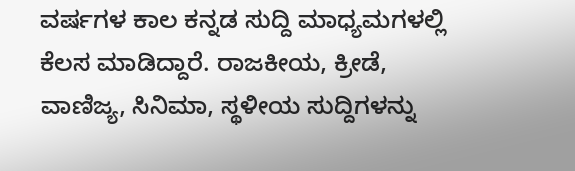ವರ್ಷಗಳ ಕಾಲ ಕನ್ನಡ ಸುದ್ದಿ ಮಾಧ್ಯಮಗಳಲ್ಲಿ ಕೆಲಸ ಮಾಡಿದ್ದಾರೆ. ರಾಜಕೀಯ, ಕ್ರೀಡೆ, ವಾಣಿಜ್ಯ, ಸಿನಿಮಾ, ಸ್ಥಳೀಯ ಸುದ್ದಿಗಳನ್ನು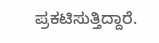ಪ್ರಕಟಿಸುತ್ತಿದ್ದಾರೆ.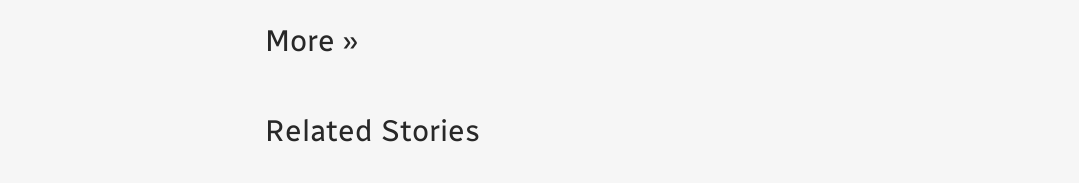More »

Related Stories